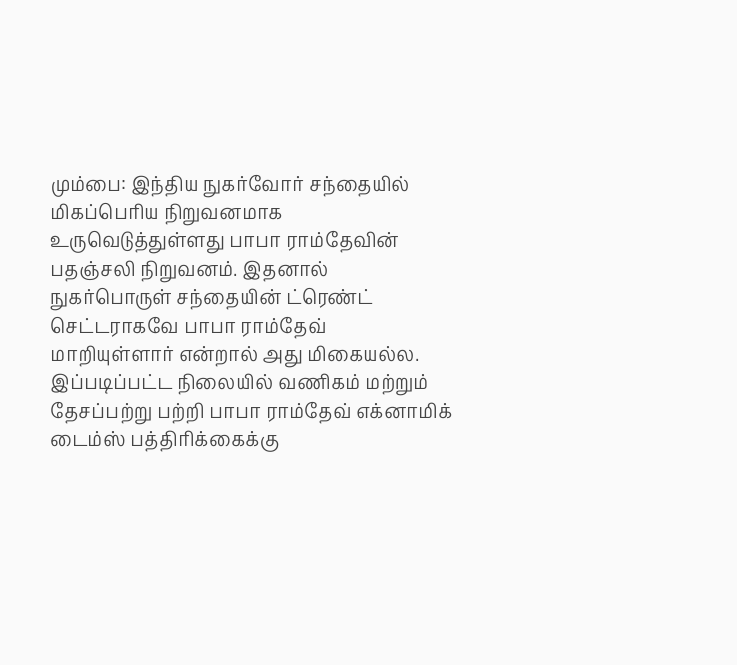மும்பை: இந்திய நுகர்வோர் சந்தையில் மிகப்பெரிய நிறுவனமாக உருவெடுத்துள்ளது பாபா ராம்தேவின் பதஞ்சலி நிறுவனம். இதனால் நுகர்பொருள் சந்தையின் ட்ரெண்ட் செட்டராகவே பாபா ராம்தேவ் மாறியுள்ளார் என்றால் அது மிகையல்ல.
இப்படிப்பட்ட நிலையில் வணிகம் மற்றும் தேசப்பற்று பற்றி பாபா ராம்தேவ் எக்னாமிக் டைம்ஸ் பத்திரிக்கைக்கு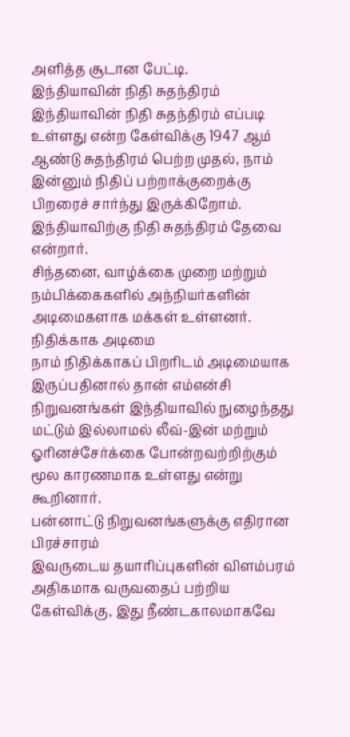அளித்த சூடான பேட்டி.
இந்தியாவின் நிதி சுதந்திரம்
இந்தியாவின் நிதி சுதந்திரம் எப்படி உள்ளது என்ற கேள்விக்கு 1947 ஆம் ஆண்டு சுதந்திரம் பெற்ற முதல், நாம் இன்னும் நிதிப் பற்றாக்குறைக்கு பிறரைச் சார்ந்து இருக்கிறோம். இந்தியாவிற்கு நிதி சுதந்திரம் தேவை என்றார்.
சிந்தனை, வாழ்க்கை முறை மற்றும் நம்பிக்கைகளில் அந்நியர்களின் அடிமைகளாக மக்கள் உள்ளனர்.
நிதிக்காக அடிமை
நாம் நிதிக்காகப் பிறரிடம் அடிமையாக இருப்பதினால் தான் எம்என்சி நிறுவனங்கள் இந்தியாவில் நுழைந்தது மட்டும் இல்லாமல் லீவ்-இன் மற்றும் ஓரினச்சேர்க்கை போன்றவற்றிற்கும் மூல காரணமாக உள்ளது என்று கூறினார்.
பன்னாட்டு நிறுவனங்களுக்கு எதிரான பிரச்சாரம்
இவருடைய தயாரிப்புகளின் விளம்பரம் அதிகமாக வருவதைப் பற்றிய கேள்விக்கு, இது நீண்டகாலமாகவே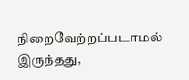நிறைவேற்றப்படாமல் இருந்தது,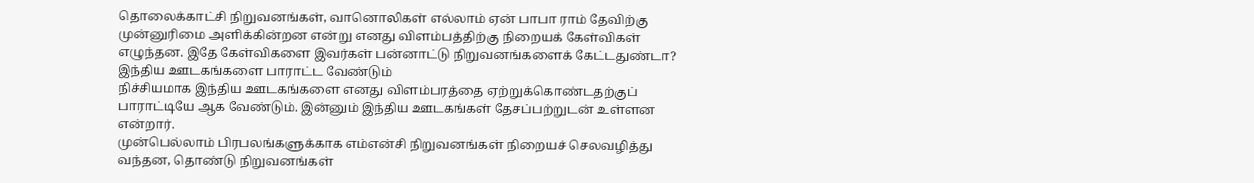தொலைக்காட்சி நிறுவனங்கள், வானொலிகள் எல்லாம் ஏன் பாபா ராம் தேவிற்கு முன்னுரிமை அளிக்கின்றன என்று எனது விளம்பத்திற்கு நிறையக் கேள்விகள் எழுந்தன. இதே கேள்விகளை இவர்கள் பன்னாட்டு நிறுவனங்களைக் கேட்டதுண்டா?
இந்திய ஊடகங்களை பாராட்ட வேண்டும்
நிச்சியமாக இந்திய ஊடகங்களை எனது விளம்பரத்தை ஏற்றுக்கொண்டதற்குப் பாராட்டியே ஆக வேண்டும். இன்னும் இந்திய ஊடகங்கள் தேசப்பற்றுடன் உள்ளன என்றார்.
முன்பெல்லாம் பிரபலங்களுக்காக எம்என்சி நிறுவனங்கள் நிறையச் செலவழித்து வந்தன, தொண்டு நிறுவனங்கள்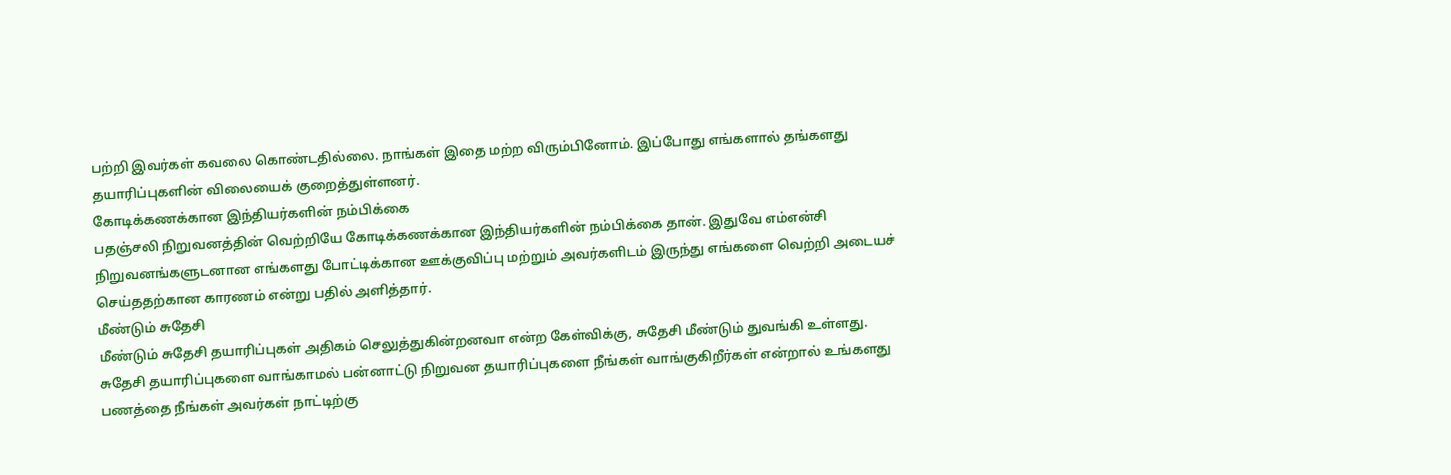பற்றி இவர்கள் கவலை கொண்டதில்லை. நாங்கள் இதை மற்ற விரும்பினோம். இப்போது எங்களால் தங்களது தயாரிப்புகளின் விலையைக் குறைத்துள்ளனர்.
கோடிக்கணக்கான இந்தியர்களின் நம்பிக்கை
பதஞ்சலி நிறுவனத்தின் வெற்றியே கோடிக்கணக்கான இந்தியர்களின் நம்பிக்கை தான். இதுவே எம்என்சி நிறுவனங்களுடனான எங்களது போட்டிக்கான ஊக்குவிப்பு மற்றும் அவர்களிடம் இருந்து எங்களை வெற்றி அடையச் செய்ததற்கான காரணம் என்று பதில் அளித்தார்.
மீண்டும் சுதேசி
மீண்டும் சுதேசி தயாரிப்புகள் அதிகம் செலுத்துகின்றனவா என்ற கேள்விக்கு, சுதேசி மீண்டும் துவங்கி உள்ளது. சுதேசி தயாரிப்புகளை வாங்காமல் பன்னாட்டு நிறுவன தயாரிப்புகளை நீங்கள் வாங்குகிறீர்கள் என்றால் உங்களது பணத்தை நீங்கள் அவர்கள் நாட்டிற்கு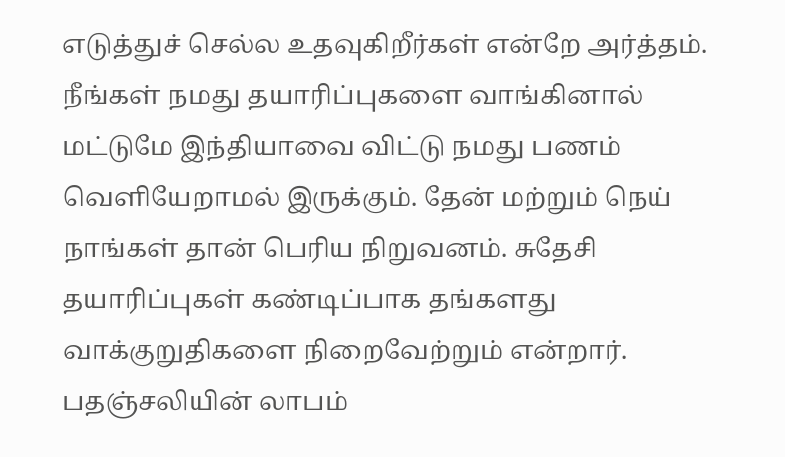எடுத்துச் செல்ல உதவுகிறீர்கள் என்றே அர்த்தம்.
நீங்கள் நமது தயாரிப்புகளை வாங்கினால் மட்டுமே இந்தியாவை விட்டு நமது பணம் வெளியேறாமல் இருக்கும். தேன் மற்றும் நெய் நாங்கள் தான் பெரிய நிறுவனம். சுதேசி தயாரிப்புகள் கண்டிப்பாக தங்களது வாக்குறுதிகளை நிறைவேற்றும் என்றார்.
பதஞ்சலியின் லாபம்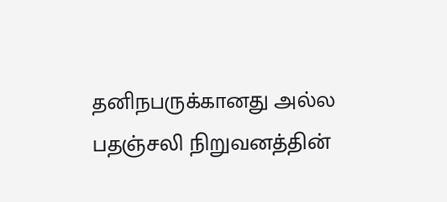தனிநபருக்கானது அல்ல
பதஞ்சலி நிறுவனத்தின்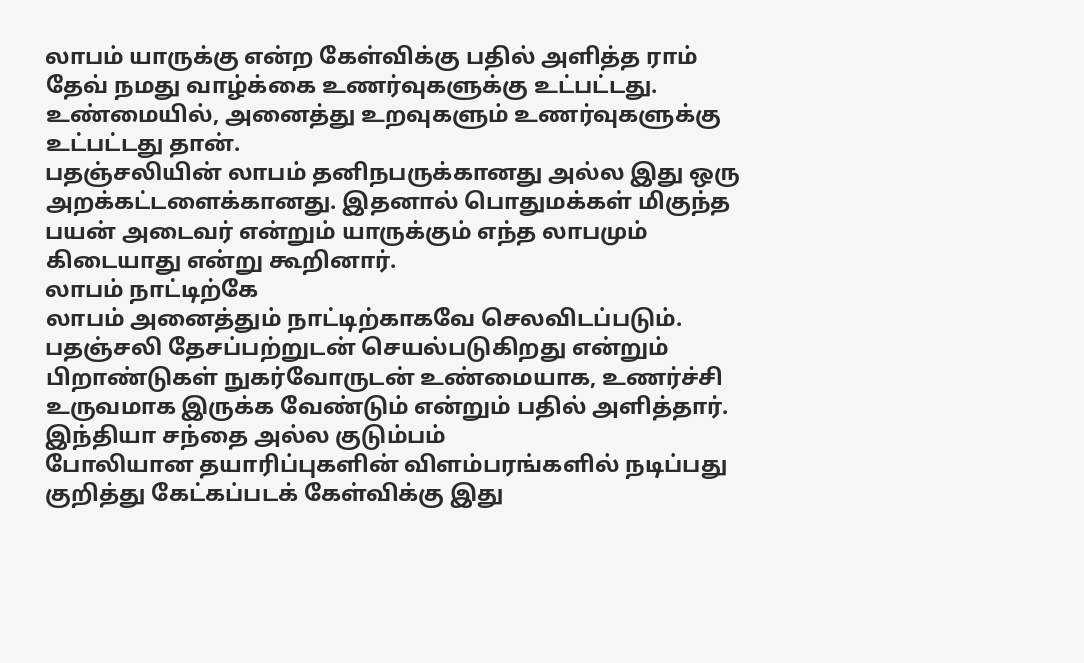லாபம் யாருக்கு என்ற கேள்விக்கு பதில் அளித்த ராம் தேவ் நமது வாழ்க்கை உணர்வுகளுக்கு உட்பட்டது. உண்மையில், அனைத்து உறவுகளும் உணர்வுகளுக்கு உட்பட்டது தான்.
பதஞ்சலியின் லாபம் தனிநபருக்கானது அல்ல இது ஒரு அறக்கட்டளைக்கானது. இதனால் பொதுமக்கள் மிகுந்த பயன் அடைவர் என்றும் யாருக்கும் எந்த லாபமும் கிடையாது என்று கூறினார்.
லாபம் நாட்டிற்கே
லாபம் அனைத்தும் நாட்டிற்காகவே செலவிடப்படும். பதஞ்சலி தேசப்பற்றுடன் செயல்படுகிறது என்றும் பிறாண்டுகள் நுகர்வோருடன் உண்மையாக, உணர்ச்சி உருவமாக இருக்க வேண்டும் என்றும் பதில் அளித்தார்.
இந்தியா சந்தை அல்ல குடும்பம்
போலியான தயாரிப்புகளின் விளம்பரங்களில் நடிப்பது குறித்து கேட்கப்படக் கேள்விக்கு இது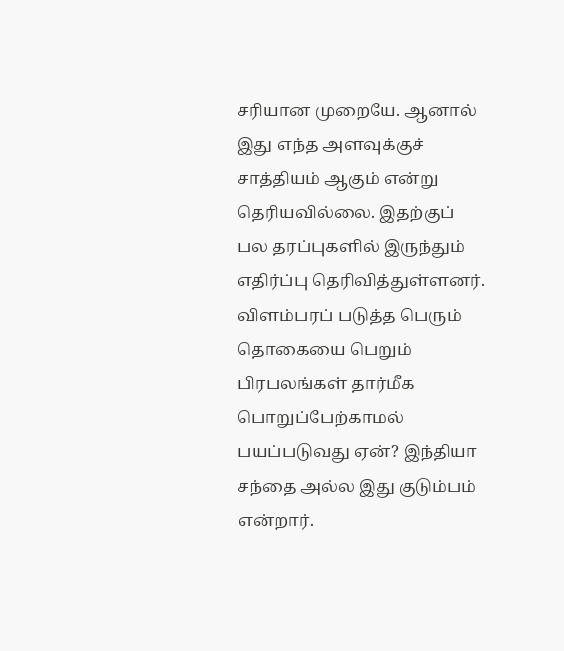சரியான முறையே. ஆனால் இது எந்த அளவுக்குச் சாத்தியம் ஆகும் என்று தெரியவில்லை. இதற்குப் பல தரப்புகளில் இருந்தும் எதிர்ப்பு தெரிவித்துள்ளனர். விளம்பரப் படுத்த பெரும் தொகையை பெறும் பிரபலங்கள் தார்மீக பொறுப்பேற்காமல் பயப்படுவது ஏன்? இந்தியா சந்தை அல்ல இது குடும்பம் என்றார்.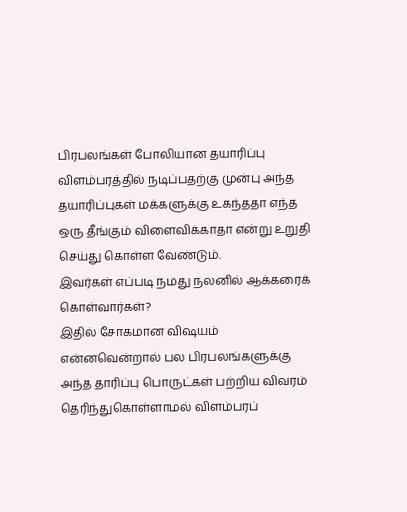பிரபலங்கள் போலியான தயாரிப்பு விளம்பரத்தில் நடிப்பதற்கு முன்பு அந்த தயாரிப்புகள் மக்களுக்கு உகந்ததா எந்த ஒரு தீங்கும் விளைவிக்காதா என்று உறுதி செய்து கொள்ள வேண்டும்.
இவர்கள் எப்படி நமது நலனில் ஆக்கரைக் கொள்வார்கள்?
இதில் சோகமான விஷயம் என்னவென்றால் பல பிரபலங்களுக்கு அந்த தாரிப்பு பொருட்கள் பற்றிய விவரம் தெரிந்துகொள்ளாமல் விளம்பரப்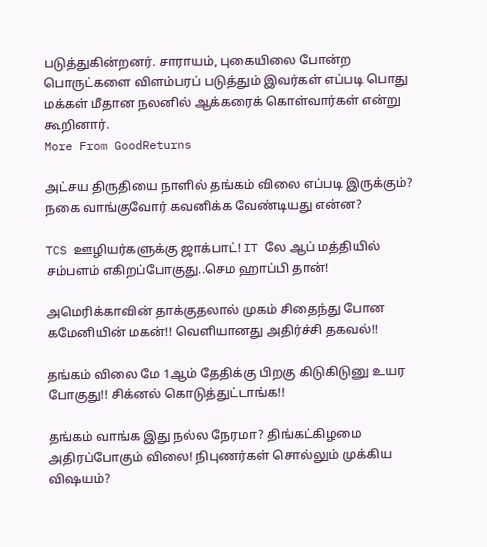படுத்துகின்றனர். சாராயம், புகையிலை போன்ற பொருட்களை விளம்பரப் படுத்தும் இவர்கள் எப்படி பொது மக்கள் மீதான நலனில் ஆக்கரைக் கொள்வார்கள் என்று கூறினார்.
More From GoodReturns

அட்சய திருதியை நாளில் தங்கம் விலை எப்படி இருக்கும்? நகை வாங்குவோர் கவனிக்க வேண்டியது என்ன?

TCS ஊழியர்களுக்கு ஜாக்பாட்! IT லே ஆப் மத்தியில் சம்பளம் எகிறப்போகுது..செம ஹாப்பி தான்!

அமெரிக்காவின் தாக்குதலால் முகம் சிதைந்து போன கமேனியின் மகன்!! வெளியானது அதிர்ச்சி தகவல்!!

தங்கம் விலை மே 1ஆம் தேதிக்கு பிறகு கிடுகிடுனு உயர போகுது!! சிக்னல் கொடுத்துட்டாங்க!!

தங்கம் வாங்க இது நல்ல நேரமா? திங்கட்கிழமை அதிரப்போகும் விலை! நிபுணர்கள் சொல்லும் முக்கிய விஷயம்?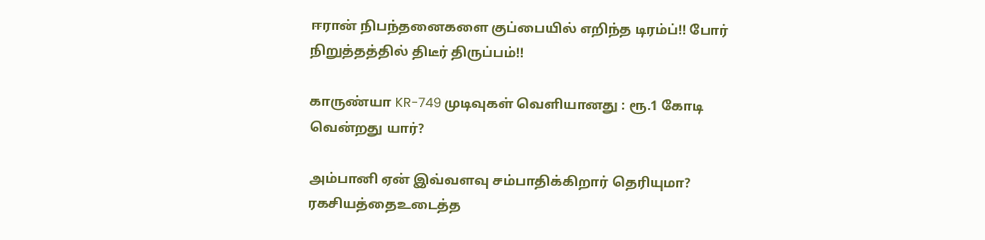ஈரான் நிபந்தனைகளை குப்பையில் எறிந்த டிரம்ப்!! போர் நிறுத்தத்தில் திடீர் திருப்பம்!!

காருண்யா KR-749 முடிவுகள் வெளியானது : ரூ.1 கோடி வென்றது யார்?

அம்பானி ஏன் இவ்வளவு சம்பாதிக்கிறார் தெரியுமா? ரகசியத்தைஉடைத்த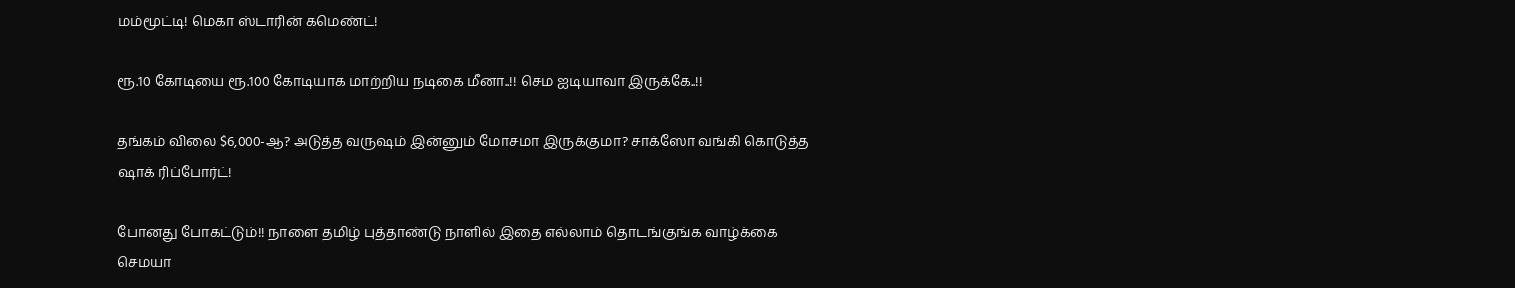மம்மூட்டி! மெகா ஸ்டாரின் கமெண்ட்!

ரூ.10 கோடியை ரூ.100 கோடியாக மாற்றிய நடிகை மீனா..!! செம ஐடியாவா இருக்கே..!!

தங்கம் விலை $6,000-ஆ? அடுத்த வருஷம் இன்னும் மோசமா இருக்குமா? சாக்ஸோ வங்கி கொடுத்த ஷாக் ரிப்போர்ட்!

போனது போகட்டும்!! நாளை தமிழ் புத்தாண்டு நாளில் இதை எல்லாம் தொடங்குங்க வாழ்க்கை செமயா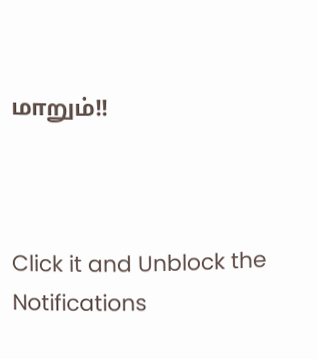மாறும்!!



Click it and Unblock the Notifications